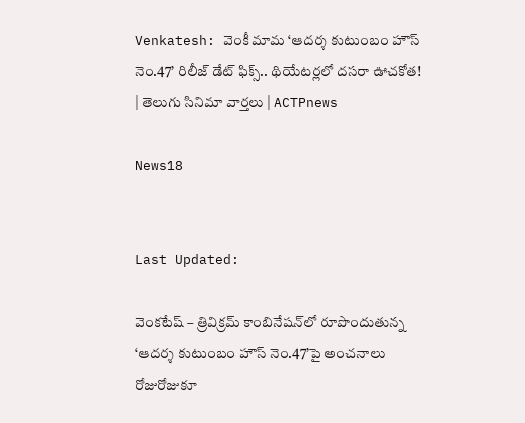Venkatesh: వెంకీ మామ ‘ఆదర్శ కుటుంబం హౌస్ నెం.47’ రిలీజ్ డేట్ ఫిక్స్.. థియేటర్లలో దసరా ఊచకోత! | తెలుగు సినిమా వార్తలు | ACTPnews

News18


Last Updated:

వెంకటేష్ – త్రివిక్రమ్ కాంబినేషన్‌లో రూపొందుతున్న ‘ఆదర్శ కుటుంబం హౌస్ నెం.47’పై అంచనాలు రోజురోజుకూ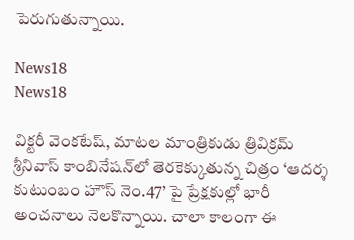పెరుగుతున్నాయి.

News18
News18

విక్టరీ వెంకటేష్, మాటల మాంత్రికుడు త్రివిక్రమ్ శ్రీనివాస్ కాంబినేషన్‌లో తెరకెక్కుతున్న చిత్రం ‘ఆదర్శ కుటుంబం హౌస్ నెం.47’ పై ప్రేక్షకుల్లో భారీ అంచనాలు నెలకొన్నాయి. చాలా కాలంగా ఈ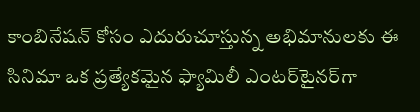కాంబినేషన్ కోసం ఎదురుచూస్తున్న అభిమానులకు ఈ సినిమా ఒక ప్రత్యేకమైన ఫ్యామిలీ ఎంటర్‌టైనర్‌గా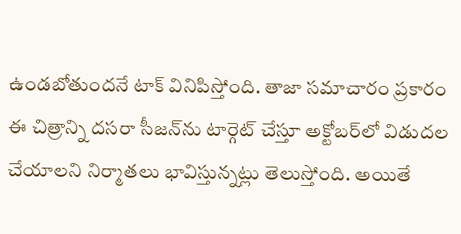ఉండబోతుందనే టాక్ వినిపిస్తోంది. తాజా సమాచారం ప్రకారం ఈ చిత్రాన్ని దసరా సీజన్‌ను టార్గెట్ చేస్తూ అక్టోబర్‌లో విడుదల చేయాలని నిర్మాతలు భావిస్తున్నట్లు తెలుస్తోంది. అయితే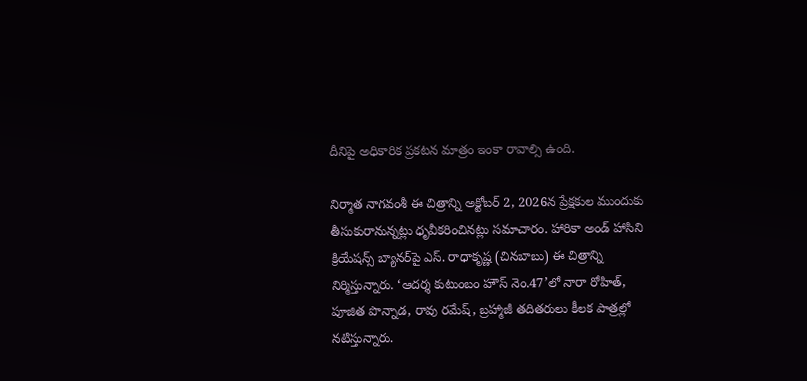దీనిపై అధికారిక ప్రకటన మాత్రం ఇంకా రావాల్సి ఉంది.

నిర్మాత నాగవంశీ ఈ చిత్రాన్ని అక్టోబర్ 2, 2026న ప్రేక్షకుల ముందుకు తీసుకురానున్నట్లు ధృవీకరించినట్లు సమాచారం. హారికా అండ్ హాసిని క్రియేషన్స్ బ్యానర్‌పై ఎస్. రాధాకృష్ణ (చినబాబు) ఈ చిత్రాన్ని నిర్మిస్తున్నారు. ‘ఆదర్శ కుటుంబం హౌస్ నెం.47’లో నారా రోహిత్, పూజిత పొన్నాడ, రావు రమేష్, బ్రహ్మాజీ తదితరులు కీలక పాత్రల్లో నటిస్తున్నారు.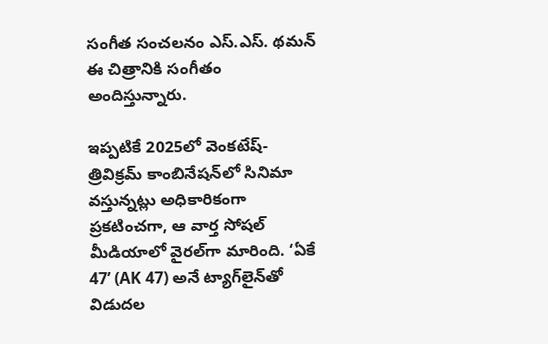సంగీత సంచలనం ఎస్.ఎస్. థమన్ ఈ చిత్రానికి సంగీతం అందిస్తున్నారు.

ఇప్పటికే 2025లో వెంకటేష్-త్రివిక్రమ్ కాంబినేషన్‌లో సినిమా వస్తున్నట్లు అధికారికంగా ప్రకటించగా, ఆ వార్త సోషల్ మీడియాలో వైరల్‌గా మారింది. ‘ఏకే 47’ (AK 47) అనే ట్యాగ్‌లైన్‌తో విడుదల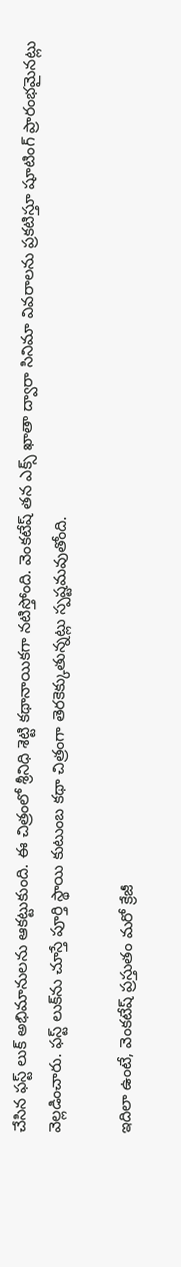చేసిన ఫస్ట్ లుక్ అభిమానులను ఆకట్టుకుంది. ఈ చిత్రంలో శ్రీనిధి శెట్టి కథానాయికగా నటిస్తోంది. వెంకటేష్ తన ఎక్స్ ఖాతా ద్వారా సినిమా వివరాలను ప్రకటిస్తూ షూటింగ్ ప్రారంభమైనట్లు వెల్లడించారు. ఫస్ట్ లుక్‌ను చూస్తే పూర్తి స్థాయి కుటుంబ కథా చిత్రంగా తెరకెక్కుతున్నట్లు స్పష్టమవుతోంది.

ఇదిలా ఉంటే, వెంకటేష్ ప్రస్తుతం మరో క్రేజీ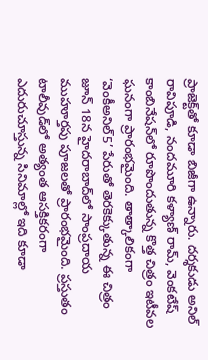ప్రాజెక్ట్‌తో కూడా బిజీగా ఉన్నారు. దర్శకుడు అనిల్ రావిపూడి, నందమూరి కళ్యాణ్ రామ్, వెంకటేష్ కాంబినేషన్‌లో రూపొందుతున్న కొత్త చిత్రం ఇటీవల ఘనంగా ప్రారంభమైంది. తాత్కాలికంగా ‘వెంకీఅనిల్5’ పేరుతో తెరకెక్కుతున్న ఈ చిత్రం జూన్ 18న హైదరాబాద్‌లో సాంప్రదాయ ముహూర్తపు పూజలతో ప్రారంభమైంది. ప్రస్తుతం టాలీవుడ్‌లో అత్యంత ఆసక్తికరంగా ఎదురుచూస్తున్న సినిమాల్లో ఇది కూడా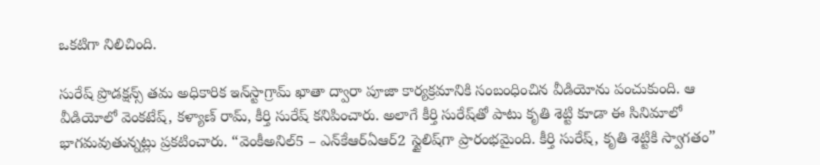ఒకటిగా నిలిచింది.

సురేష్ ప్రొడక్షన్స్ తమ అధికారిక ఇన్‌స్టాగ్రామ్ ఖాతా ద్వారా పూజా కార్యక్రమానికి సంబంధించిన వీడియోను పంచుకుంది. ఆ వీడియోలో వెంకటేష్, కళ్యాణ్ రామ్, కీర్తి సురేష్ కనిపించారు. అలాగే కీర్తి సురేష్‌తో పాటు కృతి శెట్టి కూడా ఈ సినిమాలో భాగమవుతున్నట్లు ప్రకటించారు. “వెంకీఅనిల్5 – ఎన్‌కేఆర్‌ఏఆర్2 స్టైలిష్‌గా ప్రారంభమైంది. కీర్తి సురేష్, కృతి శెట్టికి స్వాగతం”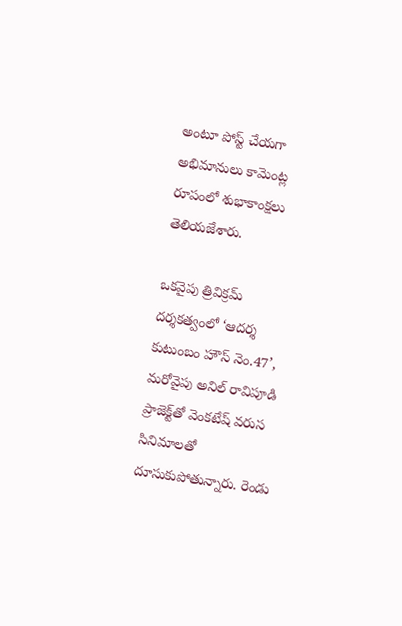అంటూ పోస్ట్ చేయగా అభిమానులు కామెంట్ల రూపంలో శుభాకాంక్షలు తెలియజేశారు.

ఒకవైపు త్రివిక్రమ్ దర్శకత్వంలో ‘ఆదర్శ కుటుంబం హౌస్ నెం.47’, మరోవైపు అనిల్ రావిపూడి ప్రాజెక్ట్‌తో వెంకటేష్ వరుస సినిమాలతో దూసుకుపోతున్నారు. రెండు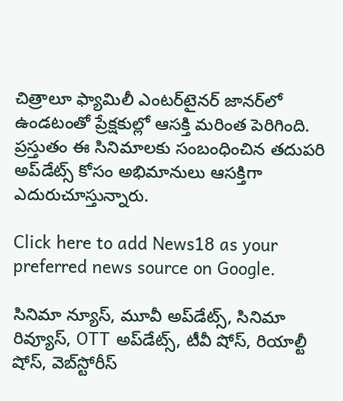చిత్రాలూ ఫ్యామిలీ ఎంటర్‌టైనర్ జానర్‌లో ఉండటంతో ప్రేక్షకుల్లో ఆసక్తి మరింత పెరిగింది. ప్రస్తుతం ఈ సినిమాలకు సంబంధించిన తదుపరి అప్‌డేట్స్ కోసం అభిమానులు ఆసక్తిగా ఎదురుచూస్తున్నారు.

Click here to add News18 as your preferred news source on Google.

సినిమా న్యూస్, మూవీ అప్‌డేట్స్, సినిమా రివ్యూస్, OTT అప్‌డేట్స్, టీవీ షోస్‌, రియాల్టీ షోస్‌, వెబ్‌స్టోరీస్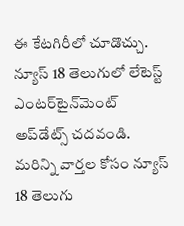ఈ కేటగిరీలో చూడొచ్చు. న్యూస్ 18 తెలుగులో లేటెస్ట్ ఎంటర్‌టైన్‌మెంట్ అప్‌డేట్స్ చదవండి. మరిన్ని వార్తల కోసం న్యూస్ 18 తెలుగు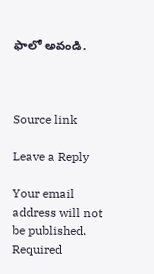ఫాలో అవండి.



Source link

Leave a Reply

Your email address will not be published. Required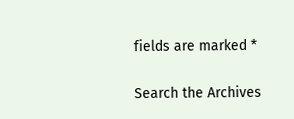fields are marked *

Search the Archives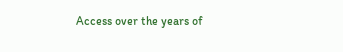Access over the years of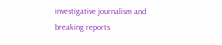investigative journalism and breaking reports